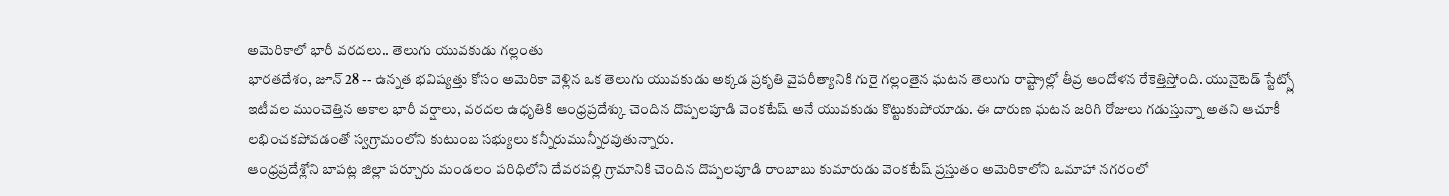అమెరికాలో భారీ వరదలు.. తెలుగు యువకుడు గల్లంతు
భారతదేశం, జూన్ 28 -- ఉన్నత భవిష్యత్తు కోసం అమెరికా వెళ్లిన ఒక తెలుగు యువకుడు అక్కడ ప్రకృతి వైపరీత్యానికి గురై గల్లంతైన ఘటన తెలుగు రాష్ట్రాల్లో తీవ్ర ఆందోళన రేకెత్తిస్తోంది. యునైటెడ్ స్టేట్స్లో ఇటీవల ముంచెత్తిన అకాల భారీ వర్షాలు, వరదల ఉధృతికి ఆంధ్రప్రదేశ్కు చెందిన దొప్పలపూడి వెంకటేష్ అనే యువకుడు కొట్టుకుపోయాడు. ఈ దారుణ ఘటన జరిగి రోజులు గడుస్తున్నా అతని ఆచూకీ లభించకపోవడంతో స్వగ్రామంలోని కుటుంబ సభ్యులు కన్నీరుమున్నీరవుతున్నారు.
ఆంధ్రప్రదేశ్లోని బాపట్ల జిల్లా పర్చూరు మండలం పరిధిలోని దేవరపల్లి గ్రామానికి చెందిన దొప్పలపూడి రాంబాబు కుమారుడు వెంకటేష్ ప్రస్తుతం అమెరికాలోని ఒమాహా నగరంలో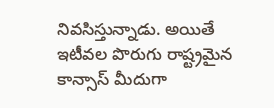నివసిస్తున్నాడు. అయితే ఇటీవల పొరుగు రాష్ట్రమైన కాన్సాస్ మీదుగా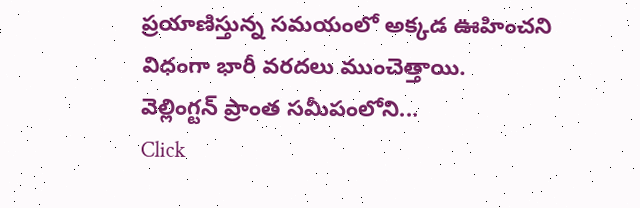ప్రయాణిస్తున్న సమయంలో అక్కడ ఊహించని విధంగా భారీ వరదలు ముంచెత్తాయి.
వెల్లింగ్టన్ ప్రాంత సమీపంలోని...
Click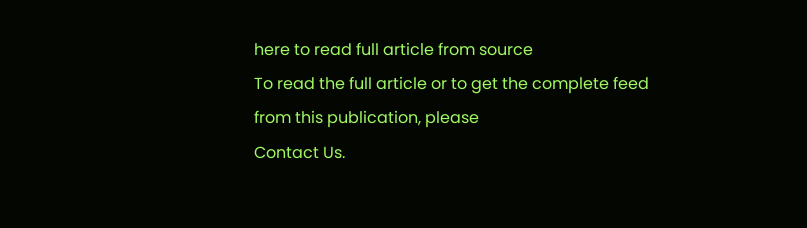here to read full article from source
To read the full article or to get the complete feed from this publication, please
Contact Us.